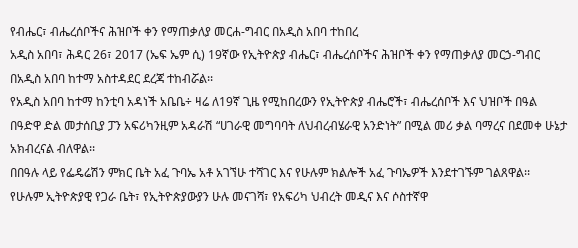የብሔር፣ ብሔረሰቦችና ሕዝቦች ቀን የማጠቃለያ መርሐ-ግብር በአዲስ አበባ ተከበረ
አዲስ አበባ፣ ሕዳር 26፣ 2017 (ኤፍ ኤም ሲ) 19ኛው የኢትዮጵያ ብሔር፣ ብሔረሰቦችና ሕዝቦች ቀን የማጠቃለያ መርኃ-ግብር በአዲስ አበባ ከተማ አስተዳደር ደረጃ ተከብሯል፡፡
የአዲስ አበባ ከተማ ከንቲባ አዳነች አቤቤ÷ ዛሬ ለ19ኛ ጊዜ የሚከበረውን የኢትዮጵያ ብሔሮች፣ ብሔረሰቦች እና ህዝቦች በዓል በዓድዋ ድል መታሰቢያ ፓን አፍሪካንዚም አዳራሽ “ሀገራዊ መግባባት ለህብረብሄራዊ አንድነት” በሚል መሪ ቃል ባማረና በደመቀ ሁኔታ አክብረናል ብለዋል፡፡
በበዓሉ ላይ የፌዴሬሽን ምክር ቤት አፈ ጉባኤ አቶ አገኘሁ ተሻገር እና የሁሉም ክልሎች አፈ ጉባኤዎች እንደተገኙም ገልጸዋል፡፡
የሁሉም ኢትዮጵያዊ የጋራ ቤት፣ የኢትዮጵያውያን ሁሉ መናገሻ፣ የአፍሪካ ህብረት መዲና እና ሶስተኛዋ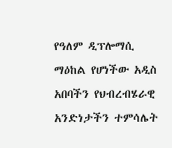የዓለም ዲፕሎማሲ ማዕከል የሆነችው አዲስ አበባችን የህብረብሄራዊ አንድነታችን ተምሳሌት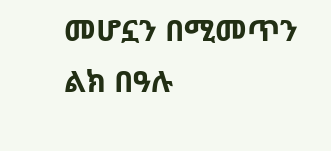መሆኗን በሚመጥን ልክ በዓሉ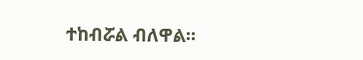ተከብሯል ብለዋል፡፡